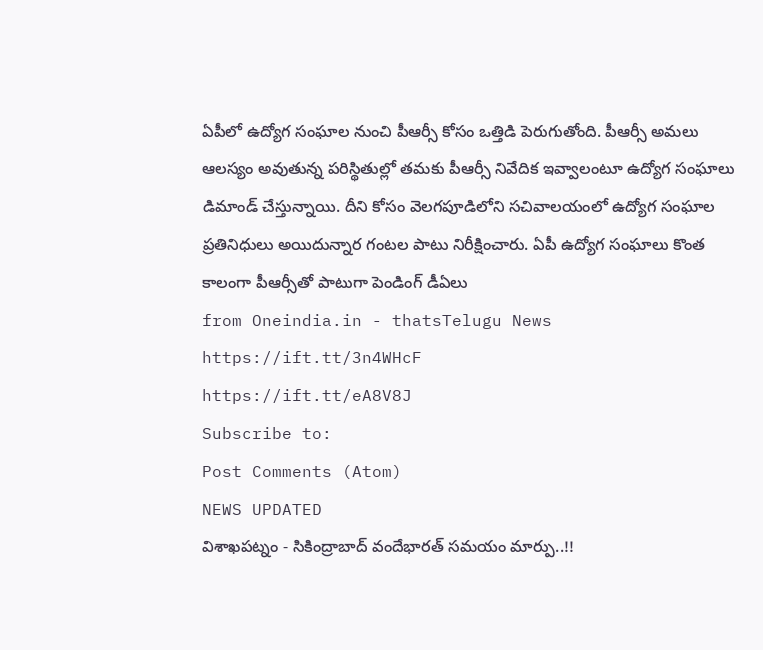ఏపీలో ఉద్యోగ సంఘాల నుంచి పీఆర్సీ కోసం ఒత్తిడి పెరుగుతోంది. పీఆర్సీ అమలు ఆలస్యం అవుతున్న పరిస్థితుల్లో తమకు పీఆర్సీ నివేదిక ఇవ్వాలంటూ ఉద్యోగ సంఘాలు డిమాండ్ చేస్తున్నాయి. దీని కోసం వెలగపూడిలోని సచివాలయంలో ఉద్యోగ సంఘాల ప్రతినిధులు అయిదున్నార గంటల పాటు నిరీక్షించారు. ఏపీ ఉద్యోగ సంఘాలు కొంత కాలంగా పీఆర్సీతో పాటుగా పెండింగ్ డీఏలు
from Oneindia.in - thatsTelugu News https://ift.tt/3n4WHcF
https://ift.tt/eA8V8J
Subscribe to:
Post Comments (Atom)
NEWS UPDATED
విశాఖపట్నం - సికింద్రాబాద్ వందేభారత్ సమయం మార్పు..!!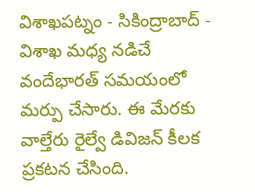విశాఖపట్నం - సికింద్రాబాద్ - విశాఖ మధ్య నడిచే వందేభారత్ సమయంలో మర్పు చేసారు. ఈ మేరకు వాల్తేరు రైల్వే డివిజన్ కీలక ప్రకటన చేసింది.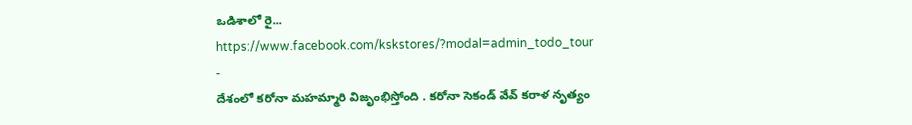ఒడిశాలో రై...
https://www.facebook.com/kskstores/?modal=admin_todo_tour
-
దేశంలో కరోనా మహమ్మారి విజృంభిస్తోంది . కరోనా సెకండ్ వేవ్ కరాళ నృత్యం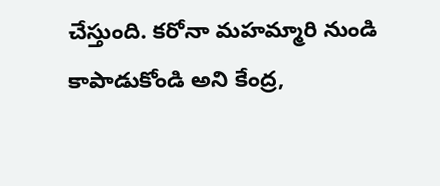చేస్తుంది. కరోనా మహమ్మారి నుండి కాపాడుకోండి అని కేంద్ర,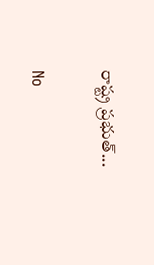రాష్ట్ర ప్రభుత్...

No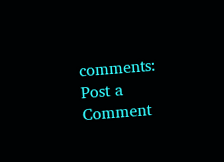comments:
Post a Comment